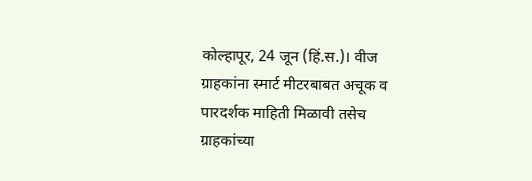कोल्हापूर, 24 जून (हिं.स.)। वीज ग्राहकांना स्मार्ट मीटरबाबत अचूक व पारदर्शक माहिती मिळावी तसेच ग्राहकांच्या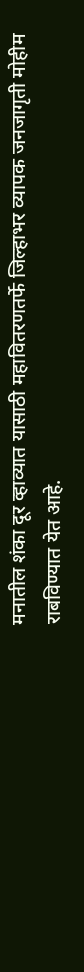मनातील शंका दूर व्हाव्यात यासाठी महावितरणतर्फे जिल्हाभर व्यापक जनजागृती मोहीम राबविण्यात येत आहे.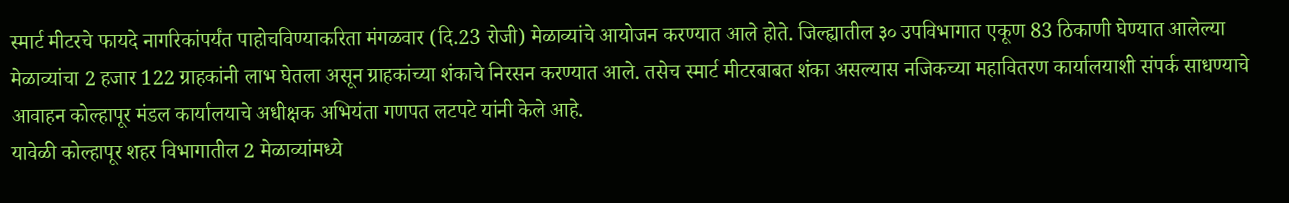स्मार्ट मीटरचे फायदे नागरिकांपर्यंत पाहोचविण्याकरिता मंगळवार (दि.23 रोजी) मेळाव्यांचे आयोजन करण्यात आले होते. जिल्ह्यातील ३० उपविभागात एकूण 83 ठिकाणी घेण्यात आलेल्या मेळाव्यांचा 2 हजार 122 ग्राहकांनी लाभ घेतला असून ग्राहकांच्या शंकाचे निरसन करण्यात आले. तसेच स्मार्ट मीटरबाबत शंका असल्यास नजिकच्या महावितरण कार्यालयाशी संपर्क साधण्याचे आवाहन कोल्हापूर मंडल कार्यालयाचे अधीक्षक अभियंता गणपत लटपटे यांनी केले आहे.
यावेळी कोल्हापूर शहर विभागातील 2 मेळाव्यांमध्ये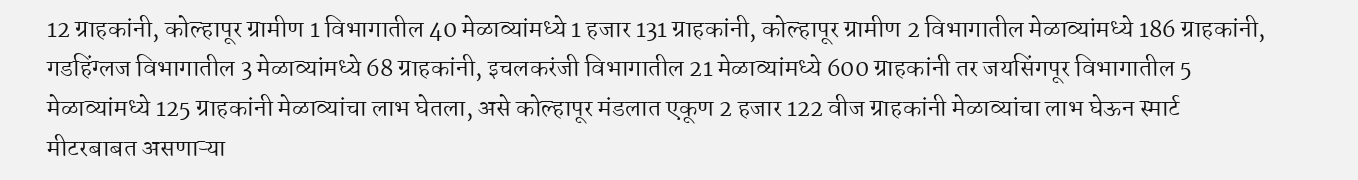12 ग्राहकांनी, कोल्हापूर ग्रामीण 1 विभागातील 40 मेळाव्यांमध्ये 1 हजार 131 ग्राहकांनी, कोल्हापूर ग्रामीण 2 विभागातील मेळाव्यांमध्ये 186 ग्राहकांनी, गडहिंग्लज विभागातील 3 मेळाव्यांमध्ये 68 ग्राहकांनी, इचलकरंजी विभागातील 21 मेळाव्यांमध्ये 600 ग्राहकांनी तर जयसिंगपूर विभागातील 5 मेळाव्यांमध्ये 125 ग्राहकांनी मेळाव्यांचा लाभ घेतला, असे कोल्हापूर मंडलात एकूण 2 हजार 122 वीज ग्राहकांनी मेळाव्यांचा लाभ घेऊन स्मार्ट मीटरबाबत असणाऱ्या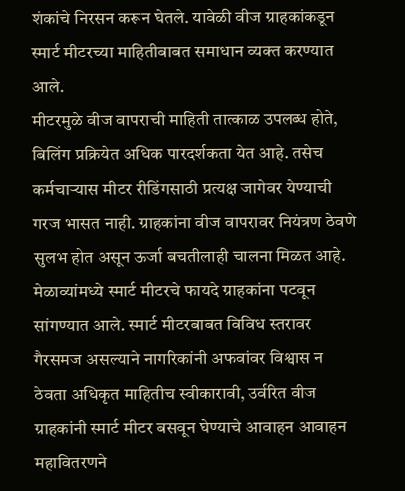शंकांचे निरसन करून घेतले. यावेळी वीज ग्राहकांकडून स्मार्ट मीटरच्या माहितीबाबत समाधान व्यक्त करण्यात आले.
मीटरमुळे वीज वापराची माहिती तात्काळ उपलब्ध होते, बिलिंग प्रक्रियेत अधिक पारदर्शकता येत आहे. तसेच कर्मचाऱ्यास मीटर रीडिंगसाठी प्रत्यक्ष जागेवर येण्याची गरज भासत नाही. ग्राहकांना वीज वापरावर नियंत्रण ठेवणे सुलभ होत असून ऊर्जा बचतीलाही चालना मिळत आहे. मेळाव्यांमध्ये स्मार्ट मीटरचे फायदे ग्राहकांना पटवून सांगण्यात आले. स्मार्ट मीटरबाबत विविध स्तरावर गैरसमज असल्याने नागरिकांनी अफवांवर विश्वास न ठेवता अधिकृत माहितीच स्वीकारावी, उर्वरित वीज ग्राहकांनी स्मार्ट मीटर बसवून घेण्याचे आवाहन आवाहन महावितरणने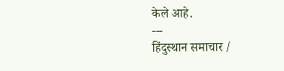केले आहे.
---
हिंदुस्थान समाचार /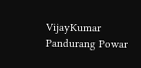VijayKumar Pandurang Powar